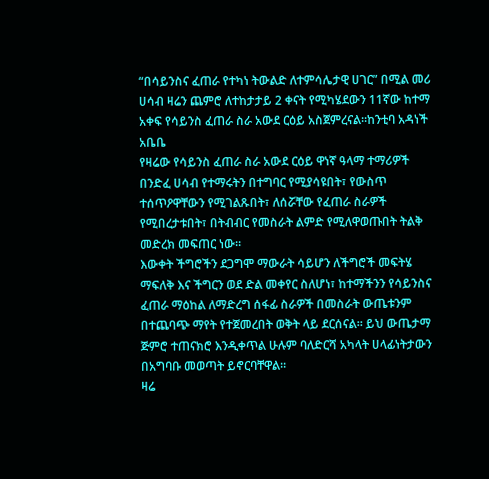“በሳይንስና ፈጠራ የተካነ ትውልድ ለተምሳሌታዊ ሀገር” በሚል መሪ ሀሳብ ዛሬን ጨምሮ ለተከታታይ 2 ቀናት የሚካሄደውን 11ኛው ከተማ አቀፍ የሳይንስ ፈጠራ ስራ አውደ ርዕይ አስጀምረናል።ከንቲባ አዳነች አቤቤ
የዛሬው የሳይንስ ፈጠራ ስራ አውደ ርዕይ ዋነኛ ዓላማ ተማሪዎች በንድፈ ሀሳብ የተማሩትን በተግባር የሚያሳዩበት፣ የውስጥ ተሰጥዖዋቸውን የሚገልጹበት፣ ለሰሯቸው የፈጠራ ስራዎች የሚበረታቱበት፣ በትብብር የመስራት ልምድ የሚለዋወጡበት ትልቅ መድረክ መፍጠር ነው።
እውቀት ችግሮችን ደጋግሞ ማውራት ሳይሆን ለችግሮች መፍትሄ ማፍለቅ እና ችግርን ወደ ድል መቀየር ስለሆነ፣ ከተማችንን የሳይንስና ፈጠራ ማዕከል ለማድረግ ሰፋፊ ስራዎች በመስራት ውጤቱንም በተጨባጭ ማየት የተጀመረበት ወቅት ላይ ደርሰናል። ይህ ውጤታማ ጅምሮ ተጠናክሮ እንዲቀጥል ሁሉም ባለድርሻ አካላት ሀላፊነትታውን በአግባቡ መወጣት ይኖርባቸዋል።
ዛሬ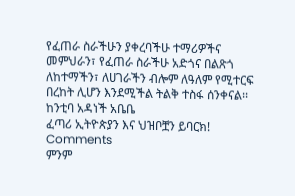የፈጠራ ስራችሁን ያቀረባችሁ ተማሪዎችና መምህራን፣ የፈጠራ ስራችሁ አድጎና በልጽጎ ለከተማችን፣ ለሀገራችን ብሎም ለዓለም የሚተርፍ በረከት ሊሆን እንደሚችል ትልቅ ተስፋ ሰንቀናል፡፡
ከንቲባ አዳነች አቤቤ
ፈጣሪ ኢትዮጵያን እና ህዝቦቿን ይባርክ!
Comments
ምንም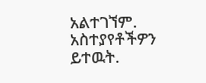አልተገኘም.
አስተያየቶችዎን ይተዉት.